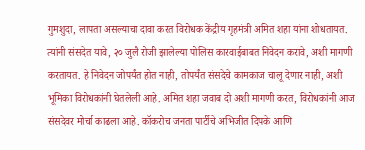गुमशुदा, लापता असल्याचा दावा करत विरोधक केंद्रीय गृहमंत्री अमित शहा यांना शोधतायत. त्यांनी संसदेत यावे, २० जुलै रोजी झालेल्या पोलिस कारवाईबाबत निवेदन करावे, अशी मागणी करतायत. हे निवेदन जोपर्यंत होत नाही, तोपर्यंत संसदेचे कामकाज चालू देणार नाही, अशी भूमिका विरोधकांनी घेतलेली आहे. अमित शहा जवाब दो अशी मागणी करत, विरोधकांनी आज संसदेवर मोर्चा काढला आहे. कॉकरोच जनता पार्टीचे अभिजीत दिपके आणि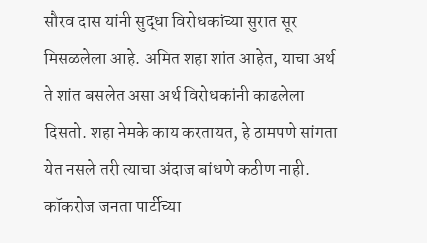सौरव दास यांनी सुद्धा विरोधकांच्या सुरात सूर मिसळलेला आहे. अमित शहा शांत आहेत, याचा अर्थ ते शांत बसलेत असा अर्थ विरोधकांनी काढलेला दिसतो. शहा नेमके काय करतायत, हे ठामपणे सांगता येत नसले तरी त्याचा अंदाज बांधणे कठीण नाही. कॉकरोज जनता पार्टीच्या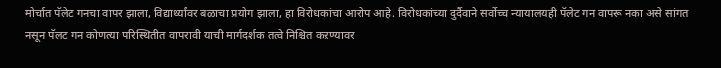मोर्चात पॅलेट गनचा वापर झाला, विद्यार्थ्यांवर बळाचा प्रयोग झाला, हा विरोधकांचा आरोप आहे. विरोधकांच्या दुर्दैवाने सर्वोच्च न्यायालयही पॅलेट गन वापरू नका असे सांगत नसून पॅलट गन कोणत्या परिस्थितीत वापरावी याची मार्गदर्शक तत्वे निश्चित कऱण्यावर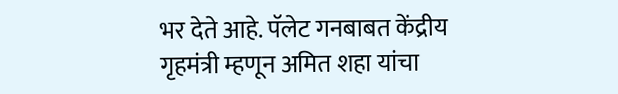भर देते आहे. पॅलेट गनबाबत केंद्रीय गृहमंत्री म्हणून अमित शहा यांचा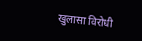खुलासा विरोधी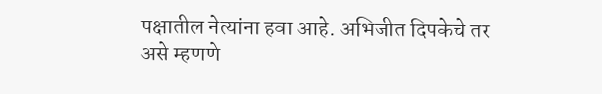पक्षातील नेत्यांना हवा आहे. अभिजीत दिपकेचे तर असे म्हणणे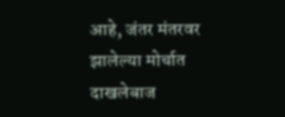आहे, जंतर मंतरवर झालेल्या मोर्चात दाखलेबाज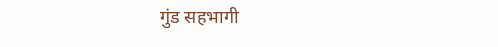गुंड सहभागी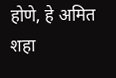होणे, हे अमित शहा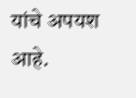यांचे अपयश आहे.